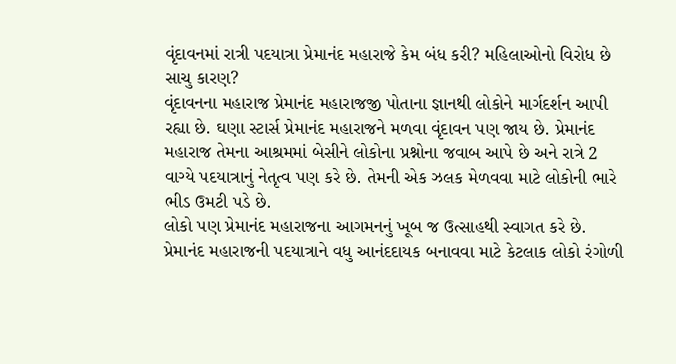વૃંદાવનમાં રાત્રી પદયાત્રા પ્રેમાનંદ મહારાજે કેમ બંધ કરી? મહિલાઓનો વિરોધ છે સાચુ કારણ?
વૃંદાવનના મહારાજ પ્રેમાનંદ મહારાજજી પોતાના જ્ઞાનથી લોકોને માર્ગદર્શન આપી રહ્યા છે. ઘણા સ્ટાર્સ પ્રેમાનંદ મહારાજને મળવા વૃંદાવન પણ જાય છે. પ્રેમાનંદ મહારાજ તેમના આશ્રમમાં બેસીને લોકોના પ્રશ્નોના જવાબ આપે છે અને રાત્રે 2 વાગ્યે પદયાત્રાનું નેતૃત્વ પણ કરે છે. તેમની એક ઝલક મેળવવા માટે લોકોની ભારે ભીડ ઉમટી પડે છે.
લોકો પણ પ્રેમાનંદ મહારાજના આગમનનું ખૂબ જ ઉત્સાહથી સ્વાગત કરે છે. પ્રેમાનંદ મહારાજની પદયાત્રાને વધુ આનંદદાયક બનાવવા માટે કેટલાક લોકો રંગોળી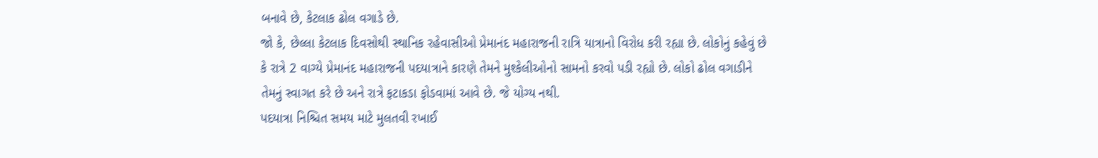બનાવે છે, કેટલાક ઢોલ વગાડે છે.
જો કે, છેલ્લા કેટલાક દિવસોથી સ્થાનિક રહેવાસીઓ પ્રેમાનંદ મહારાજની રાત્રિ યાત્રાનો વિરોધ કરી રહ્યા છે. લોકોનું કહેવું છે કે રાત્રે 2 વાગ્યે પ્રેમાનંદ મહારાજની પદયાત્રાને કારણે તેમને મુશ્કેલીઓનો સામનો કરવો પડી રહ્યો છે. લોકો ઢોલ વગાડીને તેમનું સ્વાગત કરે છે અને રાત્રે ફટાકડા ફોડવામાં આવે છે. જે યોગ્ય નથી.
પદયાત્રા નિશ્ચિત સમય માટે મુલતવી રખાઈ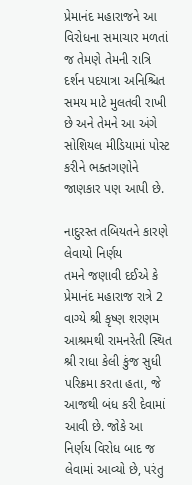પ્રેમાનંદ મહારાજને આ વિરોધના સમાચાર મળતાં જ તેમણે તેમની રાત્રિ દર્શન પદયાત્રા અનિશ્ચિત સમય માટે મુલતવી રાખી છે અને તેમને આ અંગે સોશિયલ મીડિયામાં પોસ્ટ કરીને ભક્તગણોને જાણકાર પણ આપી છે.

નાદુરસ્ત તબિયતને કારણે લેવાયો નિર્ણય
તમને જણાવી દઈએ કે પ્રેમાનંદ મહારાજ રાત્રે 2 વાગ્યે શ્રી કૃષ્ણ શરણમ આશ્રમથી રામનરેતી સ્થિત શ્રી રાધા કેલી કુંજ સુધી પરિક્રમા કરતા હતા, જે આજથી બંધ કરી દેવામાં આવી છે. જોકે આ નિર્ણય વિરોધ બાદ જ લેવામાં આવ્યો છે, પરંતુ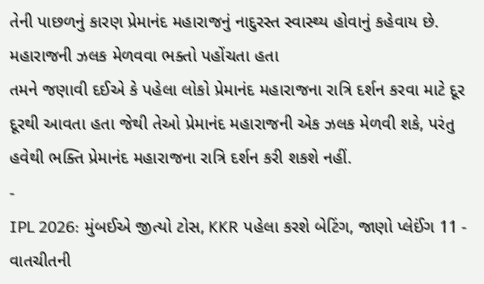તેની પાછળનું કારણ પ્રેમાનંદ મહારાજનું નાદુરસ્ત સ્વાસ્થ્ય હોવાનું કહેવાય છે.
મહારાજની ઝલક મેળવવા ભક્તો પહોંચતા હતા
તમને જણાવી દઈએ કે પહેલા લોકો પ્રેમાનંદ મહારાજના રાત્રિ દર્શન કરવા માટે દૂર દૂરથી આવતા હતા જેથી તેઓ પ્રેમાનંદ મહારાજની એક ઝલક મેળવી શકે, પરંતુ હવેથી ભક્તિ પ્રેમાનંદ મહારાજના રાત્રિ દર્શન કરી શકશે નહીં.
-
IPL 2026: મુંબઈએ જીત્યો ટોસ, KKR પહેલા કરશે બેટિંગ, જાણો પ્લેઈંગ 11 -
વાતચીતની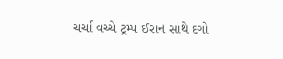ચર્ચા વચ્ચે ટ્રમ્પ ઈરાન સાથે દગો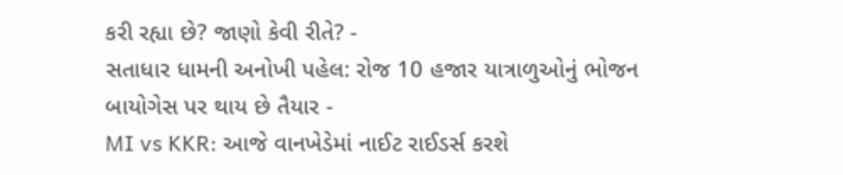કરી રહ્યા છે? જાણો કેવી રીતે? -
સતાધાર ધામની અનોખી પહેલ: રોજ 10 હજાર યાત્રાળુઓનું ભોજન બાયોગેસ પર થાય છે તૈયાર -
MI vs KKR: આજે વાનખેડેમાં નાઈટ રાઈડર્સ કરશે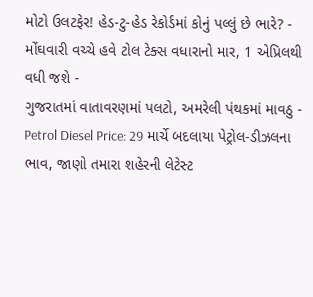મોટો ઉલટફેર! હેડ-ટુ-હેડ રેકોર્ડમાં કોનું પલ્લું છે ભારે? -
મોંઘવારી વચ્ચે હવે ટોલ ટેક્સ વધારાનો માર, 1 એપ્રિલથી વધી જશે -
ગુજરાતમાં વાતાવરણમાં પલટો, અમરેલી પંથકમાં માવઠુ -
Petrol Diesel Price: 29 માર્ચે બદલાયા પેટ્રોલ-ડીઝલના ભાવ, જાણો તમારા શહેરની લેટેસ્ટ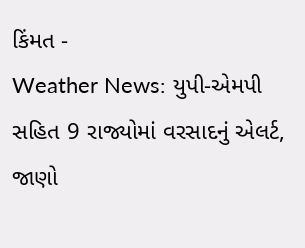કિંમત -
Weather News: યુપી-એમપી સહિત 9 રાજ્યોમાં વરસાદનું એલર્ટ, જાણો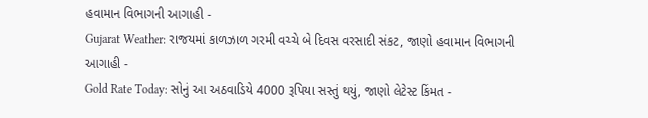હવામાન વિભાગની આગાહી -
Gujarat Weather: રાજયમાં કાળઝાળ ગરમી વચ્ચે બે દિવસ વરસાદી સંકટ, જાણો હવામાન વિભાગની આગાહી -
Gold Rate Today: સોનું આ અઠવાડિયે 4000 રૂપિયા સસ્તું થયું, જાણો લેટેસ્ટ કિંમત -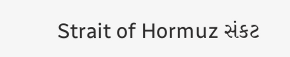Strait of Hormuz સંકટ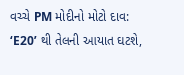વચ્ચે PM મોદીનો મોટો દાવ: ‘E20’ થી તેલની આયાત ઘટશે,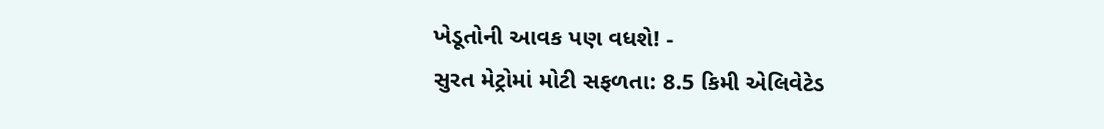ખેડૂતોની આવક પણ વધશે! -
સુરત મેટ્રોમાં મોટી સફળતા: 8.5 કિમી એલિવેટેડ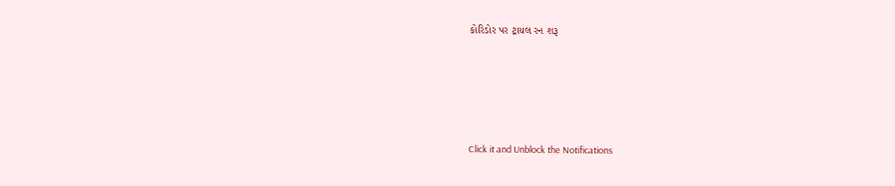કોરિડોર પર ટ્રાયલ રન શરૂ






Click it and Unblock the Notifications